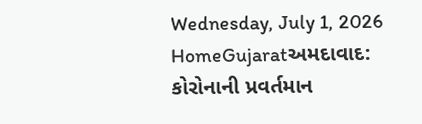Wednesday, July 1, 2026
HomeGujaratઅમદાવાદ: કોરોનાની પ્રવર્તમાન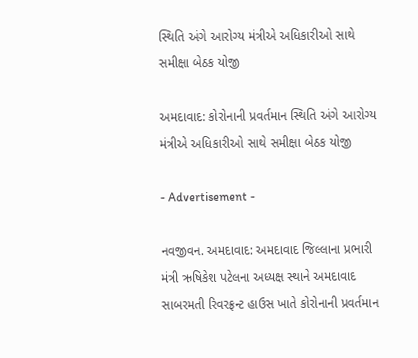સ્થિતિ અંગે આરોગ્ય મંત્રીએ અધિકારીઓ સાથે સમીક્ષા બેઠક યોજી

અમદાવાદ: કોરોનાની પ્રવર્તમાન સ્થિતિ અંગે આરોગ્ય મંત્રીએ અધિકારીઓ સાથે સમીક્ષા બેઠક યોજી

- Advertisement -

નવજીવન. અમદાવાદ: અમદાવાદ જિલ્લાના પ્રભારી મંત્રી ઋષિકેશ પટેલના અધ્યક્ષ સ્થાને અમદાવાદ સાબરમતી રિવરફ્રન્ટ હાઉસ ખાતે કોરોનાની પ્રવર્તમાન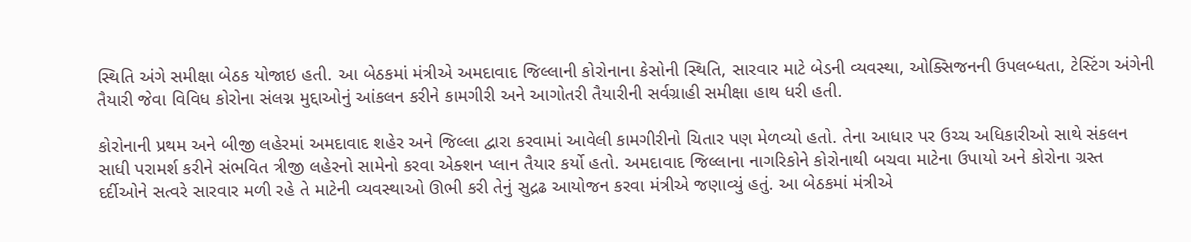સ્થિતિ અંગે સમીક્ષા બેઠક યોજાઇ હતી. આ બેઠકમાં મંત્રીએ અમદાવાદ જિલ્લાની કોરોનાના કેસોની સ્થિતિ, સારવાર માટે બેડની વ્યવસ્થા, ઓક્સિજનની ઉપલબ્ધતા, ટેસ્ટિંગ અંગેની તૈયારી જેવા વિવિધ કોરોના સંલગ્ન મુદ્દાઓનું આંકલન કરીને કામગીરી અને આગોતરી તૈયારીની સર્વગ્રાહી સમીક્ષા હાથ ધરી હતી.

કોરોનાની પ્રથમ અને બીજી લહેરમાં અમદાવાદ શહેર અને જિલ્લા દ્વારા કરવામાં આવેલી કામગીરીનો ચિતાર પણ મેળવ્યો હતો. તેના આધાર પર ઉચ્ચ અધિકારીઓ સાથે સંકલન સાધી પરામર્શ કરીને સંભવિત ત્રીજી લહેરનો સામેનો કરવા એક્શન પ્લાન તૈયાર કર્યો હતો. અમદાવાદ જિલ્લાના નાગરિકોને કોરોનાથી બચવા માટેના ઉપાયો અને કોરોના ગ્રસ્ત દર્દીઓને સત્વરે સારવાર મળી રહે તે માટેની વ્યવસ્થાઓ ઊભી કરી તેનું સુદ્રઢ આયોજન કરવા મંત્રીએ જણાવ્યું હતું. આ બેઠકમાં મંત્રીએ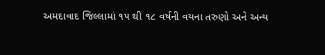અમદાવાદ જિલ્લામાં ૧૫ થી ૧૮ વર્ષની વયના તરુણો અને અન્ય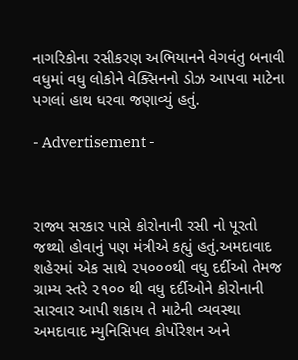નાગરિકોના રસીકરણ અભિયાનને વેગવંતુ બનાવી વધુમાં વધુ લોકોને વેક્સિનનો ડોઝ આપવા માટેના પગલાં હાથ ધરવા જણાવ્યું હતું.

- Advertisement -



રાજ્ય સરકાર પાસે કોરોનાની રસી નો પૂરતો જથ્થો હોવાનું પણ મંત્રીએ કહ્યું હતું.અમદાવાદ શહેરમાં એક સાથે ૨૫૦૦૦થી વધુ દર્દીઓ તેમજ ગ્રામ્ય સ્તરે ૨૧૦૦ થી વધુ દર્દીઓને કોરોનાની સારવાર આપી શકાય તે માટેની વ્યવસ્થા અમદાવાદ મ્યુનિસિપલ કોર્પોરેશન અને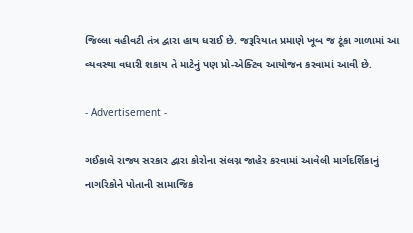જિલ્લા વહીવટી તંત્ર દ્વારા હાથ ધરાઈ છે. જરૂરિયાત પ્રમાણે ખૂબ જ ટૂંકા ગાળામાં આ વ્યવસ્થા વધારી શકાય તે માટેનું પણ પ્રો-એક્ટિવ આયોજન કરવામાં આવી છે.

- Advertisement -

ગઈકાલે રાજ્ય સરકાર દ્વારા કોરોના સંલગ્ન જાહેર કરવામાં આવેલી માર્ગદર્શિકાનું નાગરિકોને પોતાની સામાજિક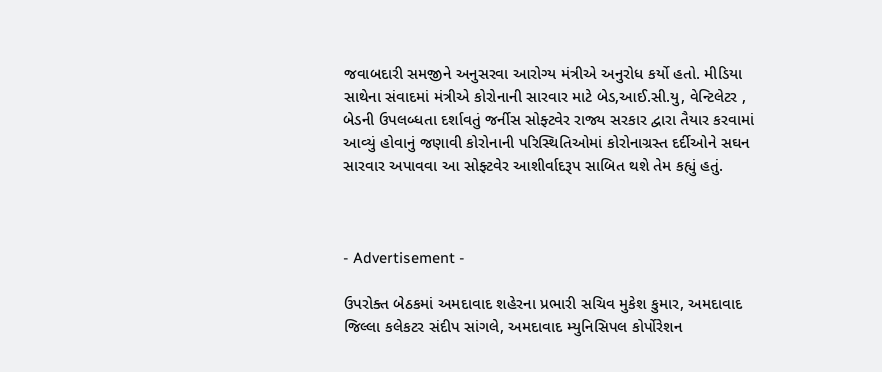જવાબદારી સમજીને અનુસરવા આરોગ્ય મંત્રીએ અનુરોધ કર્યો હતો. મીડિયા સાથેના સંવાદમાં મંત્રીએ કોરોનાની સારવાર માટે બેડ,આઈ.સી.યુ, વેન્ટિલેટર , બેડની ઉપલબ્ધતા દર્શાવતું જર્નીસ સોફ્ટવેર રાજ્ય સરકાર દ્વારા તૈયાર કરવામાં આવ્યું હોવાનું જણાવી કોરોનાની પરિસ્થિતિઓમાં કોરોનાગ્રસ્ત દર્દીઓને સઘન સારવાર અપાવવા આ સોફ્ટવેર આશીર્વાદરૂપ સાબિત થશે તેમ કહ્યું હતું.



- Advertisement -

ઉપરોક્ત બેઠકમાં અમદાવાદ શહેરના પ્રભારી સચિવ મુકેશ કુમાર, અમદાવાદ જિલ્લા કલેકટર સંદીપ સાંગલે, અમદાવાદ મ્યુનિસિપલ કોર્પોરેશન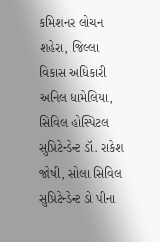કમિશનર લોચન શહેરા, જિલ્લા વિકાસ અધિકારી અનિલ ધામેલિયા, સિવિલ હોસ્પિટલ સુપ્રિટેન્ડેન્ટ ડૉ. રાકેશ જોષી, સોલા સિવિલ સુપ્રિટેન્ડેન્ટ ડો પીના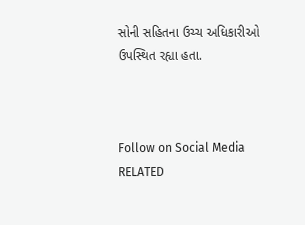સોની સહિતના ઉચ્ચ અધિકારીઓ ઉપસ્થિત રહ્યા હતા.



Follow on Social Media
RELATED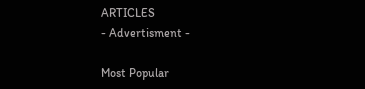ARTICLES
- Advertisment -

Most Popular